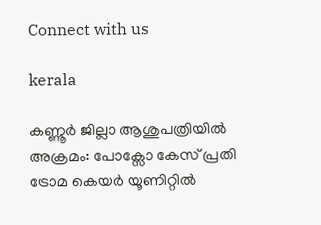Connect with us

kerala

കണ്ണൂര്‍ ജില്ലാ ആശുപത്രിയില്‍ അക്രമം: പോക്സോ കേസ് പ്രതി ട്രോമ കെയര്‍ യൂണിറ്റില്‍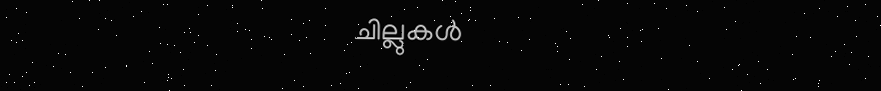ചില്ലുകള്‍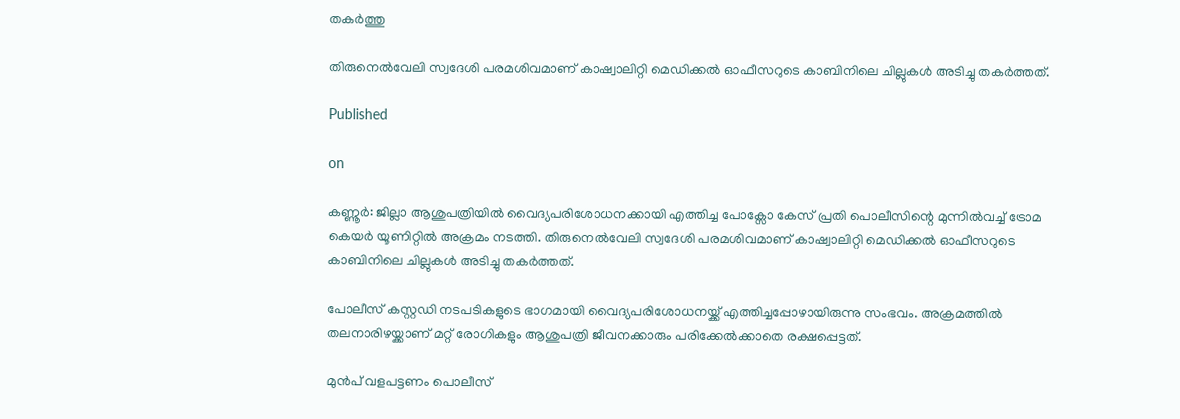തകര്‍ത്തു

തിരുനെല്‍വേലി സ്വദേശി പരമശിവമാണ് കാഷ്വാലിറ്റി മെഡിക്കല്‍ ഓഫീസറുടെ കാബിനിലെ ചില്ലുകള്‍ അടിച്ചു തകര്‍ത്തത്.

Published

on

കണ്ണൂര്‍: ജില്ലാ ആശുപത്രിയില്‍ വൈദ്യപരിശോധനക്കായി എത്തിച്ച പോക്സോ കേസ് പ്രതി പൊലീസിന്റെ മുന്നില്‍വച്ച് ട്രോമ കെയര്‍ യൂണിറ്റില്‍ അക്രമം നടത്തി. തിരുനെല്‍വേലി സ്വദേശി പരമശിവമാണ് കാഷ്വാലിറ്റി മെഡിക്കല്‍ ഓഫീസറുടെ കാബിനിലെ ചില്ലുകള്‍ അടിച്ചു തകര്‍ത്തത്.

പോലീസ് കസ്റ്റഡി നടപടികളുടെ ഭാഗമായി വൈദ്യപരിശോധനയ്ക്ക് എത്തിച്ചപ്പോഴായിരുന്നു സംഭവം. അക്രമത്തില്‍ തലനാരിഴയ്ക്കാണ് മറ്റ് രോഗികളും ആശുപത്രി ജീവനക്കാരും പരിക്കേല്‍ക്കാതെ രക്ഷപ്പെട്ടത്.

മുന്‍പ് വളപട്ടണം പൊലീസ്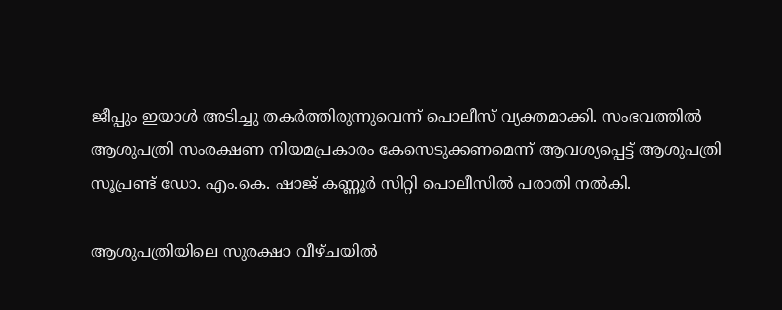ജീപ്പും ഇയാള്‍ അടിച്ചു തകര്‍ത്തിരുന്നുവെന്ന് പൊലീസ് വ്യക്തമാക്കി. സംഭവത്തില്‍ ആശുപത്രി സംരക്ഷണ നിയമപ്രകാരം കേസെടുക്കണമെന്ന് ആവശ്യപ്പെട്ട് ആശുപത്രി സൂപ്രണ്ട് ഡോ. എം.കെ. ഷാജ് കണ്ണൂര്‍ സിറ്റി പൊലീസില്‍ പരാതി നല്‍കി.

ആശുപത്രിയിലെ സുരക്ഷാ വീഴ്ചയില്‍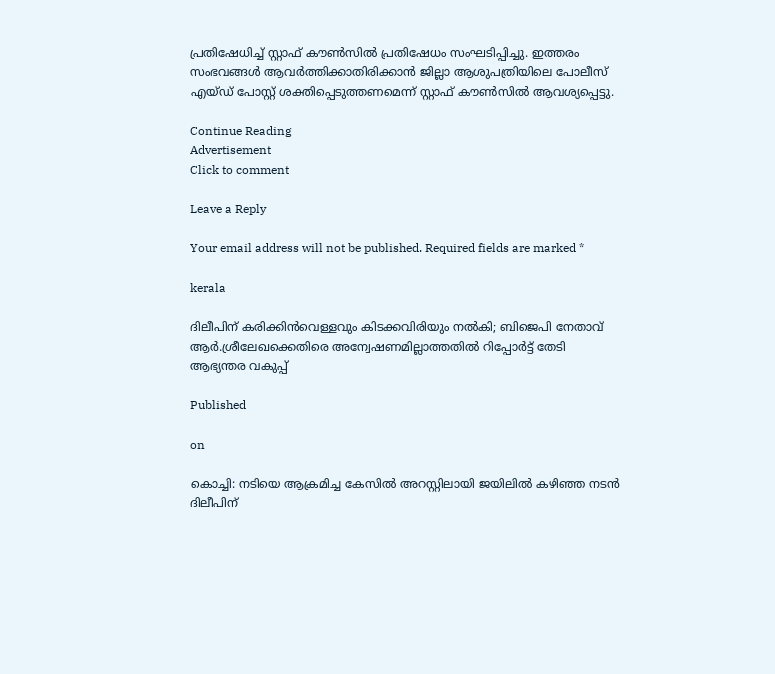പ്രതിഷേധിച്ച് സ്റ്റാഫ് കൗണ്‍സില്‍ പ്രതിഷേധം സംഘടിപ്പിച്ചു. ഇത്തരം സംഭവങ്ങള്‍ ആവര്‍ത്തിക്കാതിരിക്കാന്‍ ജില്ലാ ആശുപത്രിയിലെ പോലീസ് എയ്ഡ് പോസ്റ്റ് ശക്തിപ്പെടുത്തണമെന്ന് സ്റ്റാഫ് കൗണ്‍സില്‍ ആവശ്യപ്പെട്ടു.

Continue Reading
Advertisement
Click to comment

Leave a Reply

Your email address will not be published. Required fields are marked *

kerala

ദിലീപിന് കരിക്കിൻവെള്ളവും കിടക്കവിരിയും നൽകി; ബിജെപി നേതാവ്‌ ആർ.ശ്രീലേഖക്കെതിരെ അന്വേഷണമില്ലാത്തതിൽ റിപ്പോർട്ട് തേടി ആഭ്യന്തര വകുപ്പ്

Published

on

കൊച്ചി: നടിയെ ആക്രമിച്ച കേസിൽ അറസ്റ്റിലായി ജയിലിൽ കഴിഞ്ഞ നടൻ ദിലീപിന്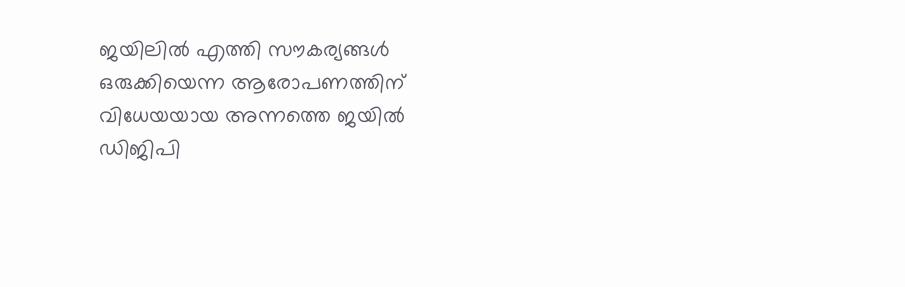ജയിലിൽ എത്തി സൗകര്യങ്ങൾ ഒരുക്കിയെന്ന ആരോപണത്തിന് വിധേയയായ അന്നത്തെ ജയിൽ ഡിജിപി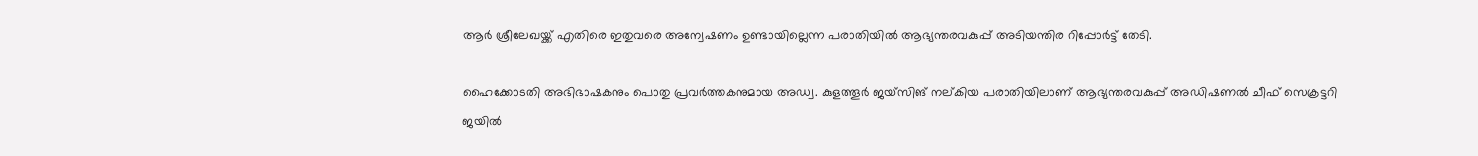ആർ ശ്രീലേഖയ്ക്ക് എതിരെ ഇതുവരെ അന്വേഷണം ഉണ്ടായില്ലെന്ന പരാതിയിൽ ആഭ്യന്തരവകുപ്പ് അടിയന്തിര റിപ്പോർട്ട് തേടി.

ഹൈക്കോടതി അഭിഭാഷകനും പൊതു പ്രവർത്തകനുമായ അഡ്വ. കുളത്തൂർ ജയ്‌സിങ് നല്കിയ പരാതിയിലാണ് ആഭ്യന്തരവകുപ്പ് അഡിഷണൽ ചീഫ് സെക്രട്ടറി ജയിൽ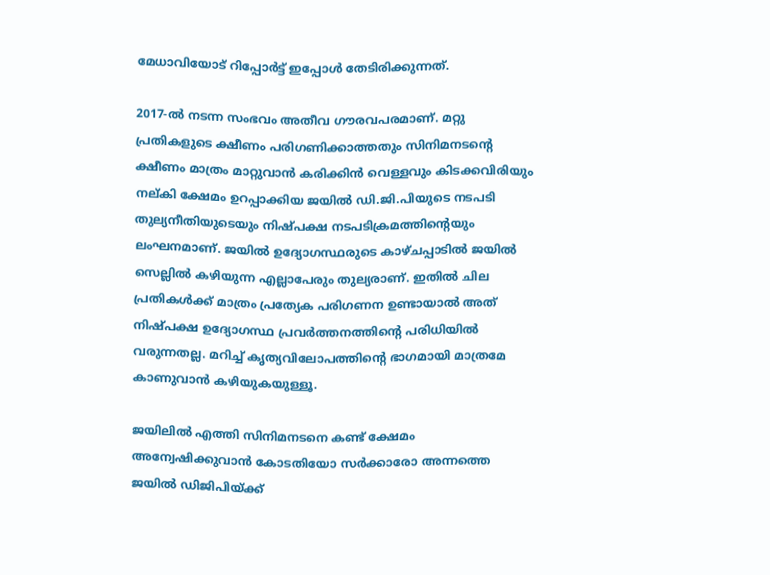മേധാവിയോട് റിപ്പോർട്ട് ഇപ്പോൾ തേടിരിക്കുന്നത്.

2017-ൽ നടന്ന സംഭവം അതീവ ഗൗരവപരമാണ്. മറ്റു പ്രതികളുടെ ക്ഷീണം പരിഗണിക്കാത്തതും സിനിമനടന്റെ ക്ഷീണം മാത്രം മാറ്റുവാൻ കരിക്കിൻ വെള്ളവും കിടക്കവിരിയും നല്കി ക്ഷേമം ഉറപ്പാക്കിയ ജയിൽ ഡി.ജി.പിയുടെ നടപടി തുല്യനീതിയുടെയും നിഷ്പക്ഷ നടപടിക്രമത്തിൻ്റെയും ലംഘനമാണ്. ജയിൽ ഉദ്യോഗസ്ഥരുടെ കാഴ്ചപ്പാടിൽ ജയിൽ സെല്ലിൽ കഴിയുന്ന എല്ലാപേരും തുല്യരാണ്. ഇതിൽ ചില പ്രതികൾക്ക് മാത്രം പ്രത്യേക പരിഗണന ഉണ്ടായാൽ അത് നിഷ്പക്ഷ ഉദ്യോഗസ്ഥ പ്രവർത്തനത്തിന്റെ പരിധിയിൽ വരുന്നതല്ല. മറിച്ച് കൃത്യവിലോപത്തിന്റെ ഭാഗമായി മാത്രമേ കാണുവാൻ കഴിയുകയുള്ളൂ.

ജയിലിൽ എത്തി സിനിമനടനെ കണ്ട് ക്ഷേമം അന്വേഷിക്കുവാൻ കോടതിയോ സർക്കാരോ അന്നത്തെ ജയിൽ ഡിജിപിയ്ക്ക്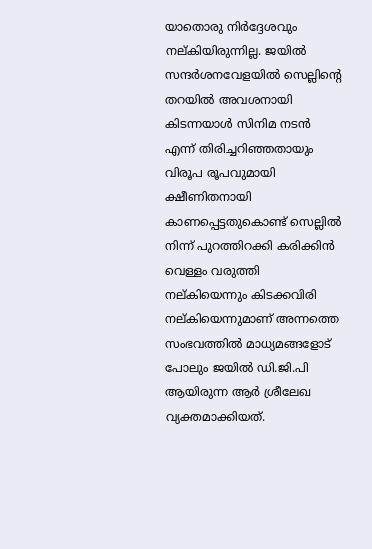യാതൊരു നിർദ്ദേശവും നല്കിയിരുന്നില്ല. ജയിൽ സന്ദർശനവേളയിൽ സെല്ലിൻ്റെ തറയിൽ അവശനായി കിടന്നയാൾ സിനിമ നടൻ എന്ന് തിരിച്ചറിഞ്ഞതായും വിരൂപ രൂപവുമായി ക്ഷീണിതനായി കാണപ്പെട്ടതുകൊണ്ട് സെല്ലിൽ നിന്ന് പുറത്തിറക്കി കരിക്കിൻ വെള്ളം വരുത്തി നല്കിയെന്നും കിടക്കവിരി നല്കിയെന്നുമാണ് അന്നത്തെ സംഭവത്തിൽ മാധ്യമങ്ങളോട് പോലും ജയിൽ ഡി.ജി.പി ആയിരുന്ന ആർ ശ്രീലേഖ വ്യക്തമാക്കിയത്.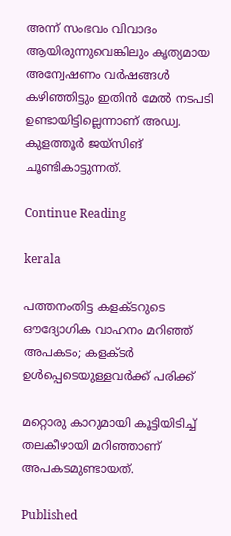അന്ന് സംഭവം വിവാദം ആയിരുന്നുവെങ്കിലും കൃത്യമായ അന്വേഷണം വർഷങ്ങൾ കഴിഞ്ഞിട്ടും ഇതിൻ മേൽ നടപടി ഉണ്ടായിട്ടില്ലെന്നാണ് അഡ്വ. കുളത്തൂർ ജയ്സിങ് ചൂണ്ടികാട്ടുന്നത്.

Continue Reading

kerala

പത്തനംതിട്ട കളക്ടറുടെ ഔദ്യോഗിക വാഹനം മറിഞ്ഞ് അപകടം; കളക്ടര്‍ ഉള്‍പ്പെടെയുള്ളവർക്ക് പരിക്ക്

മറ്റൊരു കാറുമായി കൂട്ടിയിടിച്ച് തലകീഴായി മറിഞ്ഞാണ് അപകടമുണ്ടായത്.

Published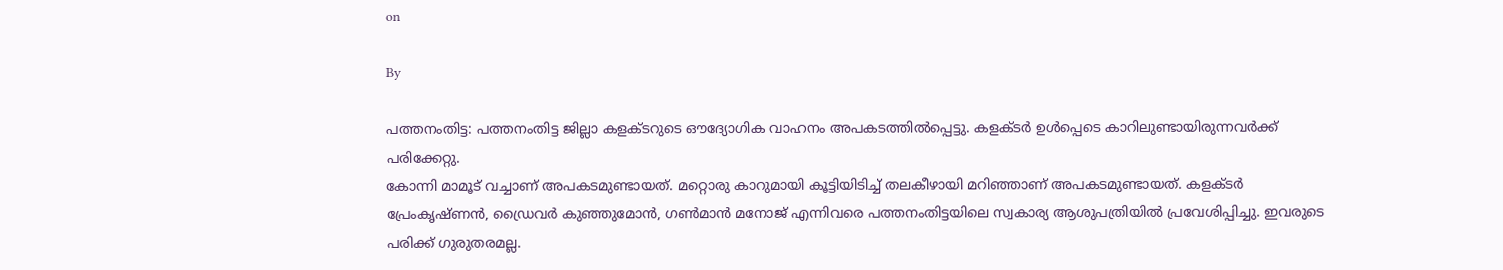on

By

പത്തനംതിട്ട: പത്തനംതിട്ട ജില്ലാ കളക്ടറുടെ ഔദ്യോഗിക വാഹനം അപകടത്തില്‍പ്പെട്ടു. കളക്ടര്‍ ഉള്‍പ്പെടെ കാറിലുണ്ടായിരുന്നവര്‍ക്ക് പരിക്കേറ്റു.
കോന്നി മാമൂട് വച്ചാണ് അപകടമുണ്ടായത്. മറ്റൊരു കാറുമായി കൂട്ടിയിടിച്ച് തലകീഴായി മറിഞ്ഞാണ് അപകടമുണ്ടായത്. കളക്ടര്‍ പ്രേംകൃഷ്ണന്‍, ഡ്രൈവര്‍ കുഞ്ഞുമോന്‍, ഗണ്‍മാന്‍ മനോജ് എന്നിവരെ പത്തനംതിട്ടയിലെ സ്വകാര്യ ആശുപത്രിയില്‍ പ്രവേശിപ്പിച്ചു. ഇവരുടെ പരിക്ക് ഗുരുതരമല്ല.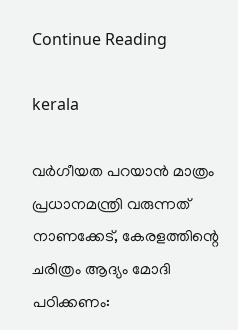Continue Reading

kerala

വര്‍ഗീയത പറയാന്‍ മാത്രം പ്രധാനമന്ത്രി വരുന്നത് നാണക്കേട്, കേരളത്തിന്റെ ചരിത്രം ആദ്യം മോദി പഠിക്കണം: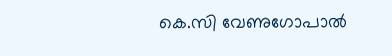കെ.സി വേണുഗോപാല്‍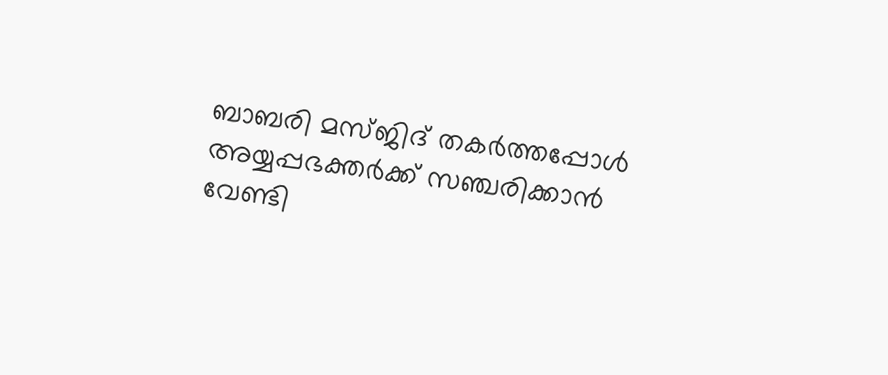ബാബരി മസ്ജിദ് തകര്‍ത്തപ്പോള്‍ അയ്യപ്പഭക്തര്‍ക്ക് സഞ്ചരിക്കാന്‍ വേണ്ടി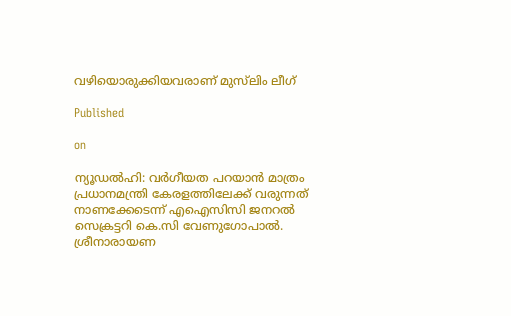വഴിയൊരുക്കിയവരാണ് മുസ്‌ലിം ലീഗ്

Published

on

ന്യൂഡല്‍ഹി: വര്‍ഗീയത പറയാന്‍ മാത്രം പ്രധാനമന്ത്രി കേരളത്തിലേക്ക് വരുന്നത് നാണക്കേടെന്ന് എഐസിസി ജനറല്‍ സെക്രട്ടറി കെ.സി വേണുഗോപാല്‍. ശ്രീനാരായണ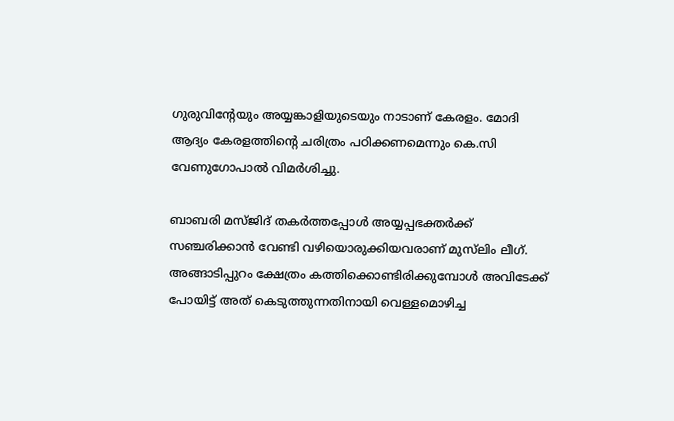ഗുരുവിന്റേയും അയ്യങ്കാളിയുടെയും നാടാണ് കേരളം. മോദി ആദ്യം കേരളത്തിന്റെ ചരിത്രം പഠിക്കണമെന്നും കെ.സി വേണുഗോപാല്‍ വിമര്‍ശിച്ചു.

ബാബരി മസ്ജിദ് തകര്‍ത്തപ്പോള്‍ അയ്യപ്പഭക്തര്‍ക്ക് സഞ്ചരിക്കാന്‍ വേണ്ടി വഴിയൊരുക്കിയവരാണ് മുസ്‌ലിം ലീഗ്. അങ്ങാടിപ്പുറം ക്ഷേത്രം കത്തിക്കൊണ്ടിരിക്കുമ്പോള്‍ അവിടേക്ക് പോയിട്ട് അത് കെടുത്തുന്നതിനായി വെള്ളമൊഴിച്ച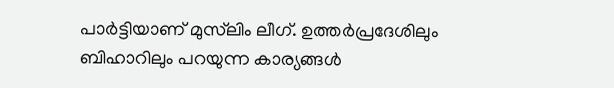പാര്‍ട്ടിയാണ് മുസ്‌ലിം ലീഗ്. ഉത്തര്‍പ്രദേശിലും ബിഹാറിലും പറയുന്ന കാര്യങ്ങള്‍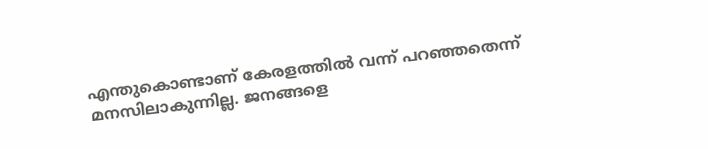എന്തുകൊണ്ടാണ് കേരളത്തില്‍ വന്ന് പറഞ്ഞതെന്ന് മനസിലാകുന്നില്ല. ജനങ്ങളെ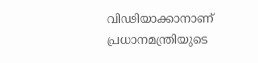വിഢിയാക്കാനാണ് പ്രധാനമന്ത്രിയുടെ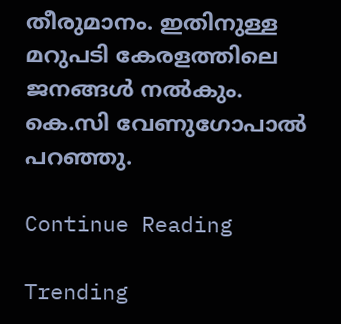തീരുമാനം. ഇതിനുള്ള മറുപടി കേരളത്തിലെ ജനങ്ങള്‍ നല്‍കും. കെ.സി വേണുഗോപാല്‍ പറഞ്ഞു.

Continue Reading

Trending